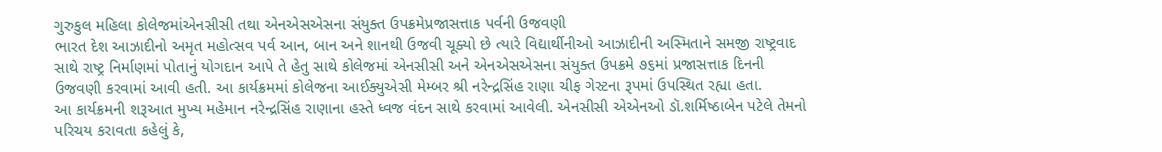ગુરુકુલ મહિલા કોલેજમાંએનસીસી તથા એનએસએસના સંયુક્ત ઉપક્રમેપ્રજાસત્તાક પર્વની ઉજવણી
ભારત દેશ આઝાદીનો અમૃત મહોત્સવ પર્વ આન, બાન અને શાનથી ઉજવી ચૂક્યો છે ત્યારે વિદ્યાર્થીનીઓ આઝાદીની અસ્મિતાને સમજી રાષ્ટ્રવાદ સાથે રાષ્ટ્ર નિર્માણમાં પોતાનું યોગદાન આપે તે હેતુ સાથે કોલેજમાં એનસીસી અને એનએસએસના સંયુક્ત ઉપક્રમે ૭૬માં પ્રજાસત્તાક દિનની ઉજવણી કરવામાં આવી હતી. આ કાર્યક્રમમાં કોલેજના આઈક્યુએસી મેમ્બર શ્રી નરેન્દ્રસિંહ રાણા ચીફ ગેસ્ટના રૂપમાં ઉપસ્થિત રહ્યા હતા.
આ કાર્યક્રમની શરૂઆત મુખ્ય મહેમાન નરેન્દ્રસિંહ રાણાના હસ્તે ધ્વજ વંદન સાથે કરવામાં આવેલી. એનસીસી એએનઓ ડૉ.શર્મિષ્ઠાબેન પટેલે તેમનો પરિચય કરાવતા કહેલું કે,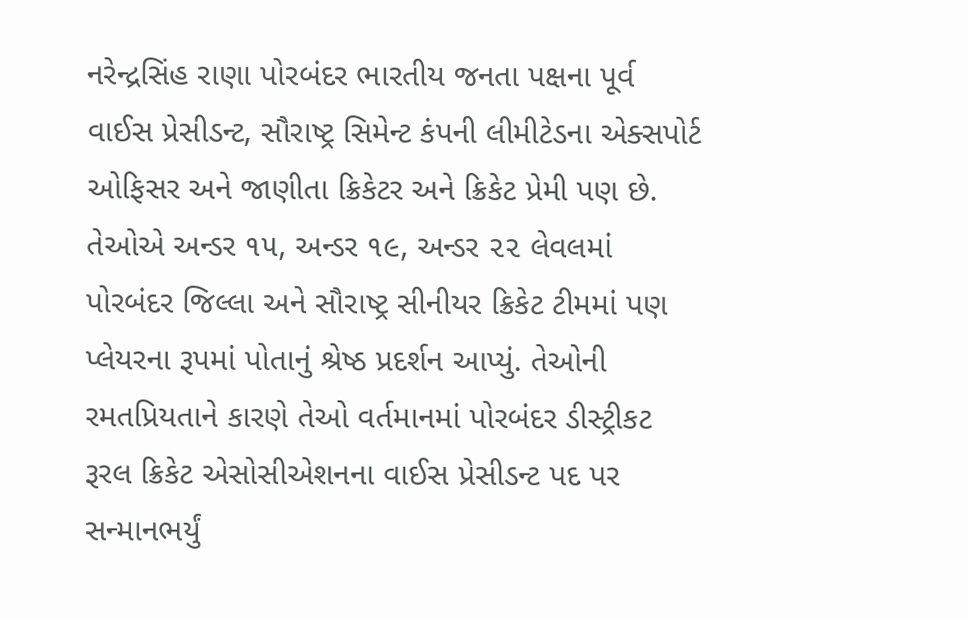નરેન્દ્રસિંહ રાણા પોરબંદર ભારતીય જનતા પક્ષના પૂર્વ વાઈસ પ્રેસીડન્ટ, સૌરાષ્ટ્ર સિમેન્ટ કંપની લીમીટેડના એક્સપોર્ટ ઓફિસર અને જાણીતા ક્રિકેટર અને ક્રિકેટ પ્રેમી પણ છે. તેઓએ અન્ડર ૧૫, અન્ડર ૧૯, અન્ડર ૨૨ લેવલમાં પોરબંદર જિલ્લા અને સૌરાષ્ટ્ર સીનીયર ક્રિકેટ ટીમમાં પણ પ્લેયરના રૂપમાં પોતાનું શ્રેષ્ઠ પ્રદર્શન આપ્યું. તેઓની રમતપ્રિયતાને કારણે તેઓ વર્તમાનમાં પોરબંદર ડીસ્ટ્રીકટ રૂરલ ક્રિકેટ એસોસીએશનના વાઈસ પ્રેસીડન્ટ પદ પર સન્માનભર્યું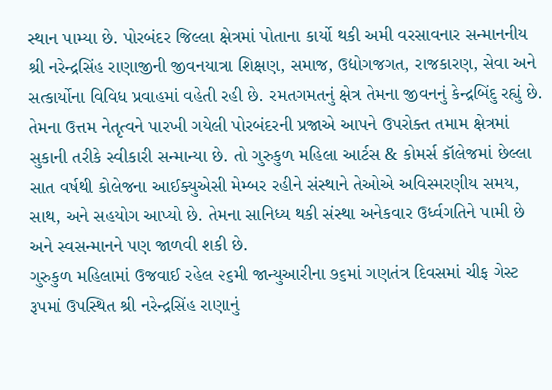સ્થાન પામ્યા છે. પોરબંદર જિલ્લા ક્ષેત્રમાં પોતાના કાર્યો થકી અમી વરસાવનાર સન્માનનીય શ્રી નરેન્દ્રસિંહ રાણાજીની જીવનયાત્રા શિક્ષણ, સમાજ, ઉદ્યોગજગત, રાજકારણ, સેવા અને સત્કાર્યોના વિવિધ પ્રવાહમાં વહેતી રહી છે. રમતગમતનું ક્ષેત્ર તેમના જીવનનું કેન્દ્રબિંદુ રહ્યું છે. તેમના ઉત્તમ નેતૃત્વને પારખી ગયેલી પોરબંદરની પ્રજાએ આપને ઉપરોક્ત તમામ ક્ષેત્રમાં સુકાની તરીકે સ્વીકારી સન્માન્યા છે. તો ગુરુકુળ મહિલા આર્ટસ & કોમર્સ કૉલેજમાં છેલ્લા સાત વર્ષથી કોલેજના આઈક્યુએસી મેમ્બર રહીને સંસ્થાને તેઓએ અવિસ્મરણીય સમય, સાથ, અને સહયોગ આપ્યો છે. તેમના સાનિધ્ય થકી સંસ્થા અનેકવાર ઉર્ધ્વગતિને પામી છે અને સ્વસન્માનને પણ જાળવી શકી છે.
ગુરુકુળ મહિલામાં ઉજવાઈ રહેલ ૨૬મી જાન્યુઆરીના ૭૬માં ગણતંત્ર દિવસમાં ચીફ ગેસ્ટ રૂપમાં ઉપસ્થિત શ્રી નરેન્દ્રસિંહ રાણાનું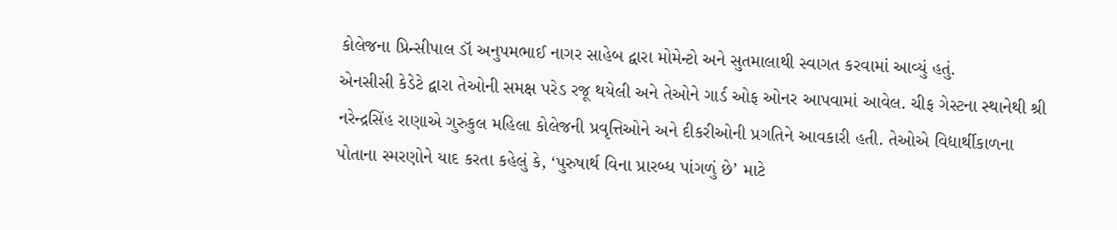કોલેજના પ્રિન્સીપાલ ડૉ અનુપમભાઈ નાગર સાહેબ દ્વારા મોમેન્ટો અને સુતમાલાથી સ્વાગત કરવામાં આવ્યું હતું.
એનસીસી કેડેટે દ્વારા તેઓની સમક્ષ પરેડ રજૂ થયેલી અને તેઓને ગાર્ડ ઓફ ઓનર આપવામાં આવેલ. ચીફ ગેસ્ટના સ્થાનેથી શ્રી નરેન્દ્રસિંહ રાણાએ ગુરુકુલ મહિલા કોલેજની પ્રવૃત્તિઓને અને દીકરીઓની પ્રગતિને આવકારી હતી. તેઓએ વિદ્યાર્થીકાળના પોતાના સ્મરણોને યાદ કરતા કહેલું કે, ‘પુરુષાર્થ વિના પ્રારબ્ધ પાંગળું છે’ માટે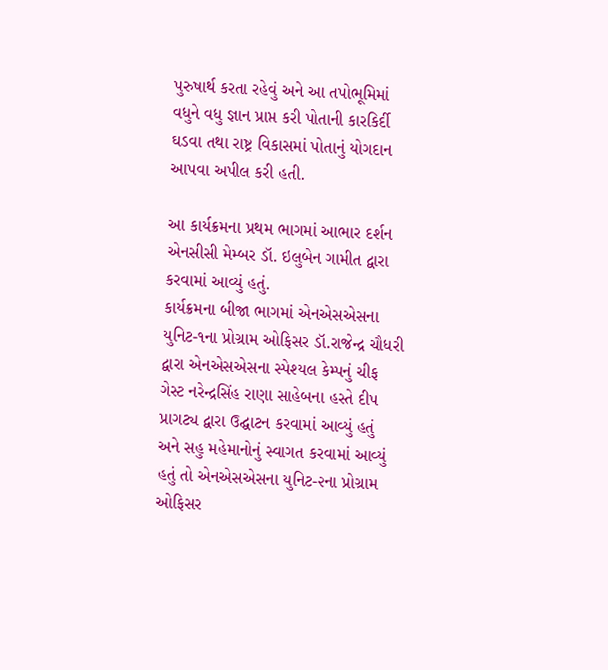પુરુષાર્થ કરતા રહેવું અને આ તપોભૂમિમાં વધુને વધુ જ્ઞાન પ્રાપ્ત કરી પોતાની કારકિર્દી ઘડવા તથા રાષ્ટ્ર વિકાસમાં પોતાનું યોગદાન આપવા અપીલ કરી હતી.

આ કાર્યક્રમના પ્રથમ ભાગમાં આભાર દર્શન એનસીસી મેમ્બર ડૉ. ઇલુબેન ગામીત દ્વારા કરવામાં આવ્યું હતું.
કાર્યક્રમના બીજા ભાગમાં એનએસએસના યુનિટ-૧ના પ્રોગ્રામ ઓફિસર ડૉ.રાજેન્દ્ર ચૌધરી દ્વારા એનએસએસના સ્પેશ્યલ કેમ્પનું ચીફ ગેસ્ટ નરેન્દ્રસિંહ રાણા સાહેબના હસ્તે દીપ પ્રાગટ્ય દ્વારા ઉદ્ઘાટન કરવામાં આવ્યું હતું અને સહુ મહેમાનોનું સ્વાગત કરવામાં આવ્યું હતું તો એનએસએસના યુનિટ-૨ના પ્રોગ્રામ ઓફિસર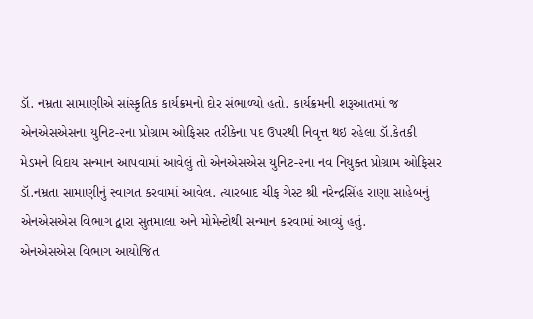ડૉ. નમ્રતા સામાણીએ સાંસ્કૃતિક કાર્યક્રમનો દોર સંભાળ્યો હતો. કાર્યક્રમની શરૂઆતમાં જ એનએસએસના યુનિટ-૨ના પ્રોગ્રામ ઓફિસર તરીકેના પદ ઉપરથી નિવૃત્ત થઇ રહેલા ડૉ.કેતકી મેડમને વિદાય સન્માન આપવામાં આવેલું તો એનએસએસ યુનિટ-૨ના નવ નિયુક્ત પ્રોગ્રામ ઓફિસર ડૉ.નમ્રતા સામાણીનું સ્વાગત કરવામાં આવેલ. ત્યારબાદ ચીફ ગેસ્ટ શ્રી નરેન્દ્રસિંહ રાણા સાહેબનું એનએસએસ વિભાગ દ્વારા સુતમાલા અને મોમેન્ટોથી સન્માન કરવામાં આવ્યું હતું.
એનએસએસ વિભાગ આયોજિત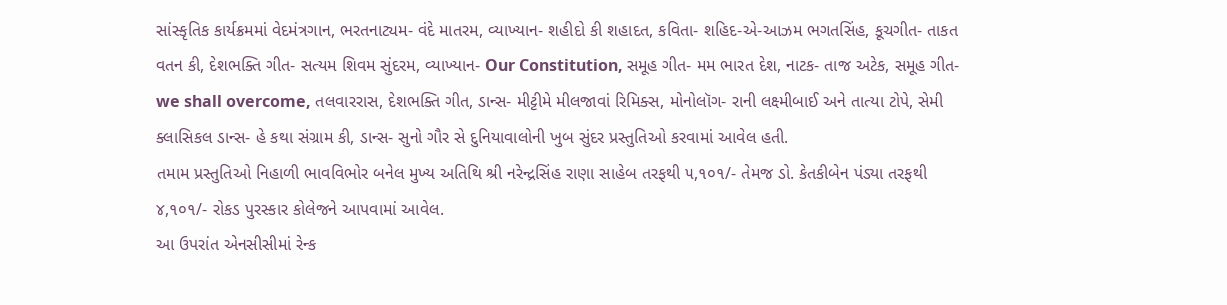સાંસ્કૃતિક કાર્યક્રમમાં વેદમંત્રગાન, ભરતનાટ્યમ- વંદે માતરમ, વ્યાખ્યાન- શહીદો કી શહાદત, કવિતા- શહિદ-એ-આઝમ ભગતસિંહ, કૂચગીત- તાકત વતન કી, દેશભક્તિ ગીત- સત્યમ શિવમ સુંદરમ, વ્યાખ્યાન- Our Constitution, સમૂહ ગીત- મમ ભારત દેશ, નાટક- તાજ અટેક, સમૂહ ગીત- we shall overcome, તલવારરાસ, દેશભક્તિ ગીત, ડાન્સ- મીટ્ટીમે મીલજાવાં રિમિક્સ, મોનોલૉગ- રાની લક્ષ્મીબાઈ અને તાત્યા ટોપે, સેમી ક્લાસિકલ ડાન્સ- હે કથા સંગ્રામ કી, ડાન્સ- સુનો ગૌર સે દુનિયાવાલોની ખુબ સુંદર પ્રસ્તુતિઓ કરવામાં આવેલ હતી.
તમામ પ્રસ્તુતિઓ નિહાળી ભાવવિભોર બનેલ મુખ્ય અતિથિ શ્રી નરેન્દ્રસિંહ રાણા સાહેબ તરફથી ૫,૧૦૧/- તેમજ ડો. કેતકીબેન પંડ્યા તરફથી ૪,૧૦૧/- રોકડ પુરસ્કાર કોલેજને આપવામાં આવેલ.
આ ઉપરાંત એનસીસીમાં રેન્ક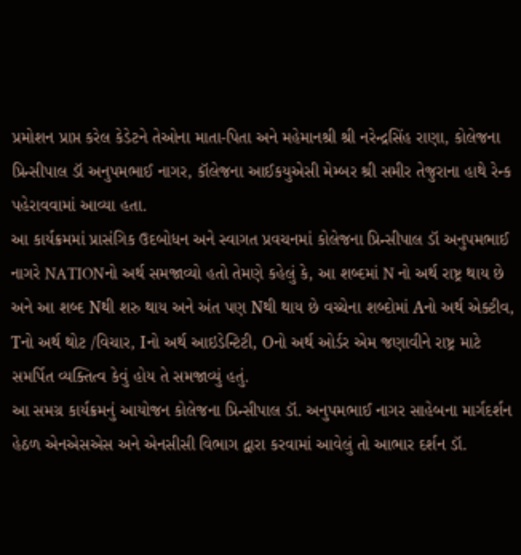પ્રમોશન પ્રાપ્ત કરેલ કેડેટને તેઓના માતા-પિતા અને મહેમાનશ્રી શ્રી નરેન્દ્રસિંહ રાણા, કોલેજના પ્રિન્સીપાલ ડૉ અનુપમભાઈ નાગર, કૉલેજના આઈકયુએસી મેમ્બર શ્રી સમીર તેજુરાના હાથે રેન્ક પહેરાવવામાં આવ્યા હતા.
આ કાર્યક્રમમાં પ્રાસંગિક ઉદબોધન અને સ્વાગત પ્રવચનમાં કોલેજના પ્રિન્સીપાલ ડૉ અનુપમભાઈ નાગરે NATIONનો અર્થ સમજાવ્યો હતો તેમણે કહેલું કે, આ શબ્દમાં N નો અર્થ રાષ્ટ્ર થાય છે અને આ શબ્દ Nથી શરુ થાય અને અંત પણ Nથી થાય છે વચ્ચેના શબ્દોમાં Aનો અર્થ એક્ટીવ, Tનો અર્થ થોટ /વિચાર, Iનો અર્થ આઇડેન્ટિટી, Oનો અર્થ ઓર્ડર એમ જણાવીને રાષ્ટ્ર માટે સમર્પિત વ્યક્તિત્વ કેવું હોય તે સમજાવ્યું હતું.
આ સમગ્ર કાર્યક્રમનું આયોજન કોલેજના પ્રિન્સીપાલ ડૉ. અનુપમભાઈ નાગર સાહેબના માર્ગદર્શન હેઠળ એનએસએસ અને એનસીસી વિભાગ દ્વારા કરવામાં આવેલું તો આભાર દર્શન ડૉ.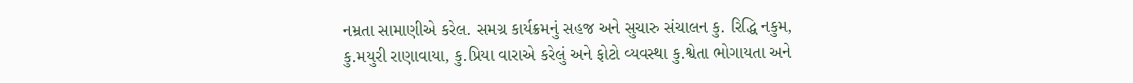નમ્રતા સામાણીએ કરેલ. સમગ્ર કાર્યક્રમનું સહજ અને સુચારુ સંચાલન કુ. રિદ્ધિ નકુમ, કુ.મયુરી રાણાવાયા, કુ.પ્રિયા વારાએ કરેલું અને ફોટો વ્યવસ્થા કુ.શ્વેતા ભોગાયતા અને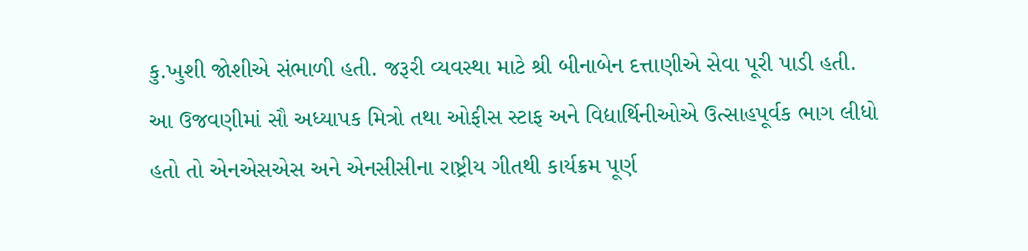કુ.ખુશી જોશીએ સંભાળી હતી. જરૂરી વ્યવસ્થા માટે શ્રી બીનાબેન દત્તાણીએ સેવા પૂરી પાડી હતી. આ ઉજવણીમાં સૌ અધ્યાપક મિત્રો તથા ઓફીસ સ્ટાફ અને વિદ્યાર્થિનીઓએ ઉત્સાહપૂર્વક ભાગ લીધો હતો તો એનએસએસ અને એનસીસીના રાષ્ટ્રીય ગીતથી કાર્યક્રમ પૂર્ણ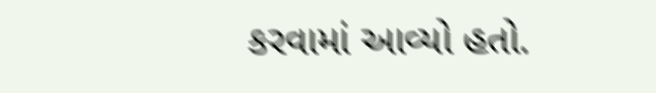કરવામાં આવ્યો હતો.